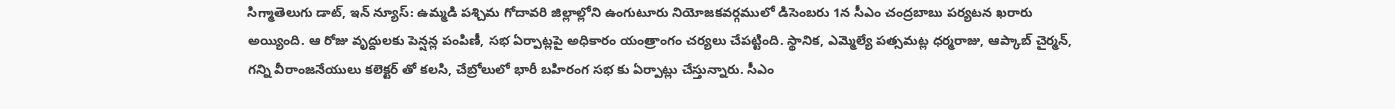సిగ్మాతెలుగు డాట్, ఇన్ న్యూస్: ఉమ్మడి పశ్చిమ గోదావరి జిల్లాల్లోని ఉంగుటూరు నియోజకవర్గములో డిసెంబరు 1న సీఎం చంద్రబాబు పర్యటన ఖరారు అయ్యింది. ఆ రోజు వృద్దులకు పెన్షన్ల పంపిణీ, సభ ఏర్పాట్లపై అధికారం యంత్రాంగం చర్యలు చేపట్టింది. స్థానిక, ఎమ్మెల్యే పత్సమట్ల ధర్మరాజు, ఆప్కాబ్ చైర్మన్, గన్ని వీరాంజనేయులు కలెక్టర్ తో కలసి, చేబ్రోలులో భారీ బహిరంగ సభ కు ఏర్పాట్లు చేస్తున్నారు. సీఎం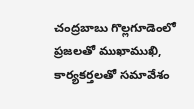చంద్రబాబు గొల్లగూడెంలో ప్రజలతో ముఖాముఖి, కార్యకర్తలతో సమావేశం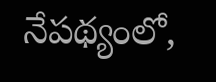నేపథ్యంలో,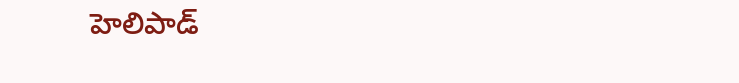హెలిపాడ్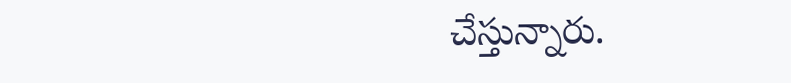చేస్తున్నారు.